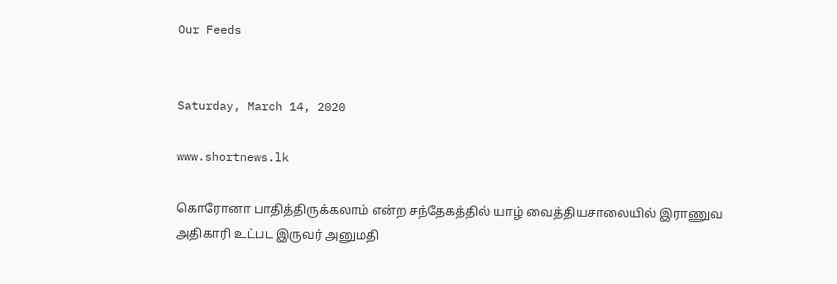Our Feeds


Saturday, March 14, 2020

www.shortnews.lk

கொரோனா பாதித்திருக்கலாம் என்ற சந்தேகத்தில் யாழ் வைத்தியசாலையில் இராணுவ அதிகாரி உட்பட இருவர் அனுமதி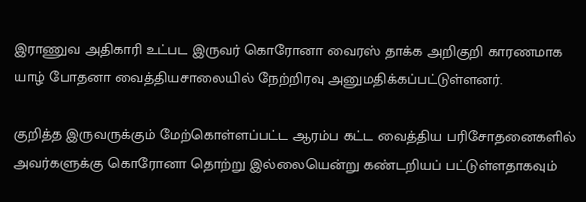இராணுவ அதிகாரி உட்பட இருவர் கொரோனா வைரஸ் தாக்க அறிகுறி காரணமாக யாழ் போதனா வைத்தியசாலையில் நேற்றிரவு அனுமதிக்கப்பட்டுள்ளனர்.

குறித்த இருவருக்கும் மேற்கொள்ளப்பட்ட ஆரம்ப கட்ட வைத்திய பரிசோதனைகளில் அவர்களுக்கு கொரோனா தொற்று இல்லையென்று கண்டறியப் பட்டுள்ளதாகவும்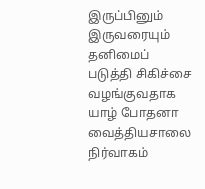இருப்பினும் இருவரையும் தனிமைப் படுத்தி சிகிச்சை வழங்குவதாக யாழ் போதனா வைத்தியசாலை நிர்வாகம்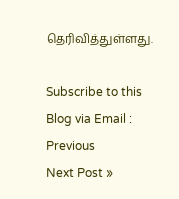தெரிவித்துள்ளது.

Subscribe to this Blog via Email :
Previous
Next Post »